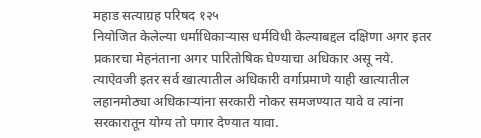महाड सत्याग्रह परिषद १२५
नियोजित केलेल्या धर्माधिकाऱ्यास धर्मविधी केल्याबद्दल दक्षिणा अगर इतर प्रकारचा मेहनंताना अगर पारितोषिक घेण्याचा अधिकार असू नये. त्याऐवजी इतर सर्व खात्यातील अधिकारी वर्गाप्रमाणे याही खात्यातील लहानमोठ्या अधिकाऱ्यांना सरकारी नोकर समजण्यात यावे व त्यांना सरकारातून योग्य तो पगार देण्यात यावा.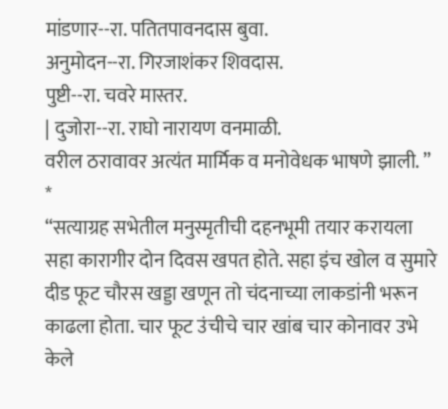मांडणार--रा. पतितपावनदास बुवा.
अनुमोदन--रा. गिरजाशंकर शिवदास.
पुष्टी--रा. चवरे मास्तर.
| दुजोरा--रा. राघो नारायण वनमाळी.
वरील ठरावावर अत्यंत मार्मिक व मनोवेधक भाषणे झाली. ” *
“सत्याग्रह सभेतील मनुस्मृतीची दहनभूमी तयार करायला सहा कारागीर दोन दिवस खपत होते. सहा इंच खोल व सुमारे दीड फूट चौरस खड्डा खणून तो चंदनाच्या लाकडांनी भरून काढला होता. चार फूट उंचीचे चार खांब चार कोनावर उभे केले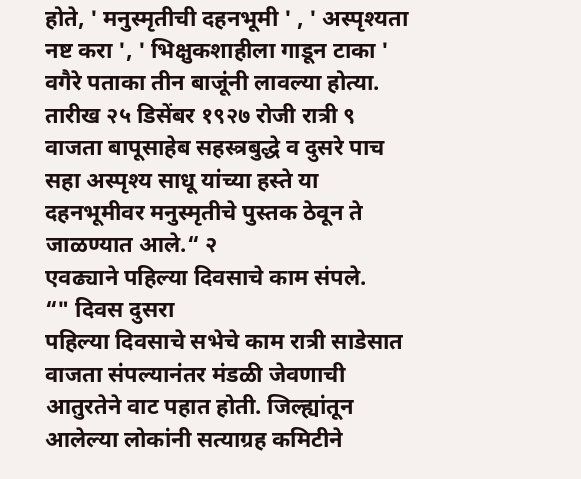होते, ' मनुस्मृतीची दहनभूमी ' , ' अस्पृश्यता नष्ट करा ', ' भिक्षुकशाहीला गाडून टाका ' वगैरे पताका तीन बाजूंनी लावल्या होत्या. तारीख २५ डिसेंबर १९२७ रोजी रात्री ९ वाजता बापूसाहेब सहस्त्रबुद्धे व दुसरे पाच सहा अस्पृश्य साधू यांच्या हस्ते या दहनभूमीवर मनुस्मृतीचे पुस्तक ठेवून ते जाळण्यात आले.“ २
एवढ्याने पहिल्या दिवसाचे काम संपले.
“" दिवस दुसरा
पहिल्या दिवसाचे सभेचे काम रात्री साडेसात वाजता संपल्यानंतर मंडळी जेवणाची आतुरतेने वाट पहात होती. जिल्ह्यांतून आलेल्या लोकांनी सत्याग्रह कमिटीने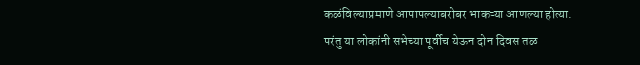कळंविल्याप्रमाणे आपापल्याबरोबर भाकऱ्या आणल्या होत्या. परंतु या लोकांनी सभेच्या पूर्वीच येऊन दोन दिवस तळ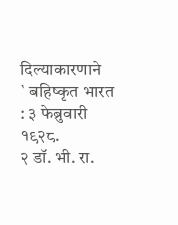दिल्याकारणाने
` बहिष्कृत भारत : ३ फेब्रुवारी १९२८.
२ डॉ. भी. रा.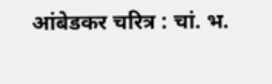आंबेडकर चरित्र : चां. भ.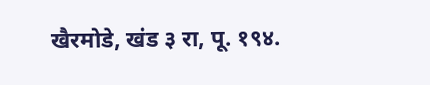खैरमोडे, खंड ३ रा, पू. १९४.